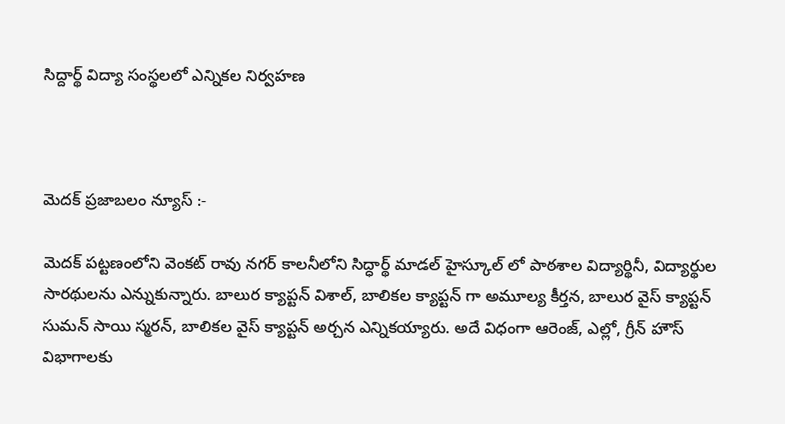సిద్దార్థ్ విద్యా సంస్థలలో ఎన్నికల నిర్వహణ



మెదక్ ప్రజాబలం న్యూస్ :-

మెదక్ పట్టణంలోని వెంకట్ రావు నగర్ కాలనీలోని సిద్ధార్థ్ మాడల్ హైస్కూల్ లో పాఠశాల విద్యార్థినీ, విద్యార్థుల సారథులను ఎన్నుకున్నారు. బాలుర క్యాప్టన్ విశాల్, బాలికల క్యాప్టన్ గా అమూల్య కీర్తన, బాలుర వైస్ క్యాప్టన్ సుమన్ సాయి స్మరన్, బాలికల వైస్ క్యాప్టన్ అర్చన ఎన్నికయ్యారు. అదే విధంగా ఆరెంజ్, ఎల్లో, గ్రీన్ హౌస్ విభాగాలకు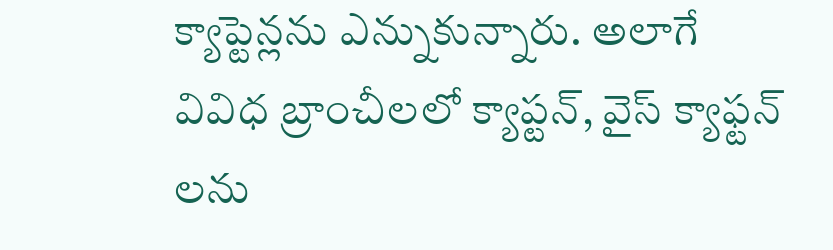క్యాప్టెన్లను ఎన్నుకున్నారు. అలాగే వివిధ బ్రాంచీలలో క్యాప్టన్, వైస్ క్యాఫ్టన్ లను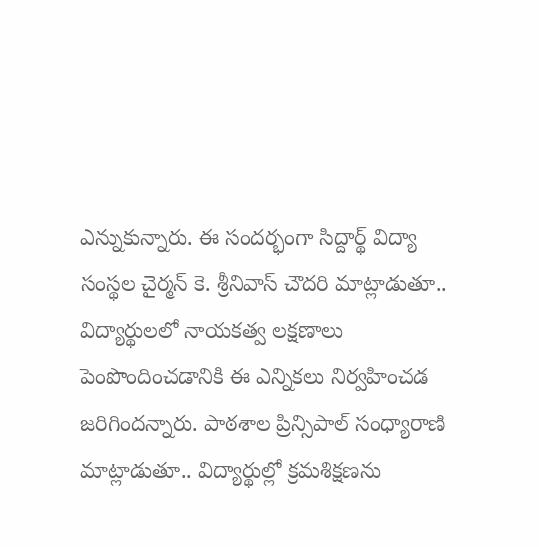ఎన్నుకున్నారు. ఈ సందర్భంగా సిద్దార్థ్ విద్యా సంస్థల చైర్మన్ కె. శ్రీనివాస్ చౌదరి మాట్లాడుతూ.. విద్యార్థులలో నాయకత్వ లక్షణాలు పెంపొందించడానికి ఈ ఎన్నికలు నిర్వహించడ జరిగిందన్నారు. పాఠశాల ప్రిన్సిపాల్ సంధ్యారాణి మాట్లాడుతూ.. విద్యార్థుల్లో క్రమశిక్షణను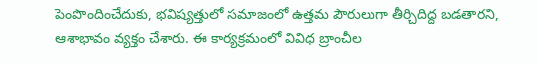పెంపొందించేదుకు, భవిష్యత్తులో సమాజంలో ఉత్తమ పౌరులుగా తీర్చిదిద్ద బడతారని, ఆశాభావం వ్యక్తం చేశారు. ఈ కార్యక్రమంలో వివిధ బ్రాంచీల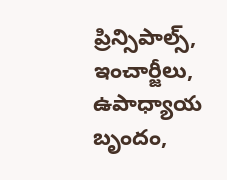ప్రిన్సిపాల్స్, ఇంచార్జీలు, ఉపాధ్యాయ బృందం,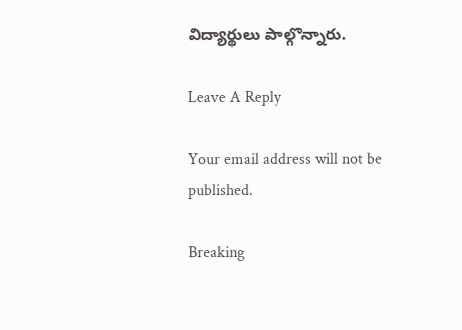విద్యార్థులు పాల్గొన్నారు.

Leave A Reply

Your email address will not be published.

Breaking